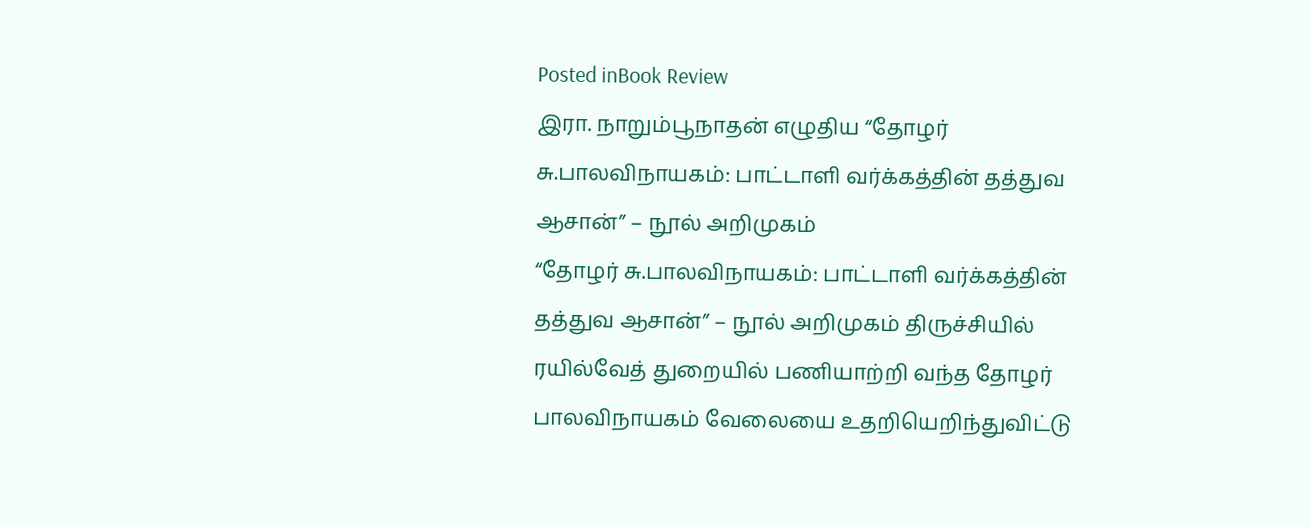Posted inBook Review
இரா. நாறும்பூநாதன் எழுதிய “தோழர் சு.பாலவிநாயகம்: பாட்டாளி வர்க்கத்தின் தத்துவ ஆசான்” – நூல் அறிமுகம்
“தோழர் சு.பாலவிநாயகம்: பாட்டாளி வர்க்கத்தின் தத்துவ ஆசான்” – நூல் அறிமுகம் திருச்சியில் ரயில்வேத் துறையில் பணியாற்றி வந்த தோழர் பாலவிநாயகம் வேலையை உதறியெறிந்துவிட்டு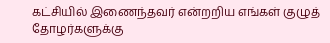கட்சியில் இணைந்தவர் என்றறிய எங்கள் குழுத் தோழர்களுக்கு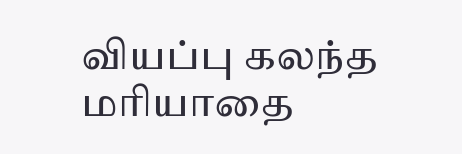வியப்பு கலந்த மரியாதை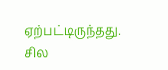ஏற்பட்டிருந்தது. சில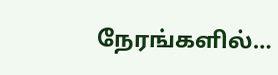நேரங்களில்…